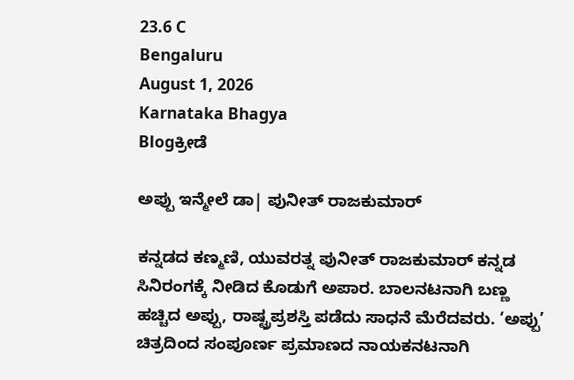23.6 C
Bengaluru
August 1, 2026
Karnataka Bhagya
Blogಕ್ರೀಡೆ

ಅಪ್ಪು ಇನ್ಮೇಲೆ ಡಾ| ಪುನೀತ್ ರಾಜಕುಮಾರ್

ಕನ್ನಡದ ಕಣ್ಮಣಿ, ಯುವರತ್ನ ಪುನೀತ್ ರಾಜಕುಮಾರ್ ಕನ್ನಡ ಸಿನಿರಂಗಕ್ಕೆ ನೀಡಿದ ಕೊಡುಗೆ ಅಪಾರ. ಬಾಲನಟನಾಗಿ ಬಣ್ಣ ಹಚ್ಚಿದ ಅಪ್ಪು, ರಾಷ್ಟ್ರಪ್ರಶಸ್ತಿ ಪಡೆದು ಸಾಧನೆ ಮೆರೆದವರು. ‘ಅಪ್ಪು’ ಚಿತ್ರದಿಂದ ಸಂಪೂರ್ಣ ಪ್ರಮಾಣದ ನಾಯಕನಟನಾಗಿ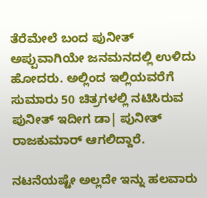ತೆರೆಮೇಲೆ ಬಂದ ಪುನೀತ್ ಅಪ್ಪುವಾಗಿಯೇ ಜನಮನದಲ್ಲಿ ಉಳಿದು ಹೋದರು. ಅಲ್ಲಿಂದ ಇಲ್ಲಿಯವರೆಗೆ ಸುಮಾರು 50 ಚಿತ್ರಗಳಲ್ಲಿ ನಟಿಸಿರುವ ಪುನೀತ್ ಇದೀಗ ಡಾ| ಪುನೀತ್ ರಾಜಕುಮಾರ್ ಆಗಲಿದ್ದಾರೆ.

ನಟನೆಯಷ್ಟೇ ಅಲ್ಲದೇ ಇನ್ನು ಹಲವಾರು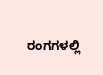ರಂಗಗಳಲ್ಲಿ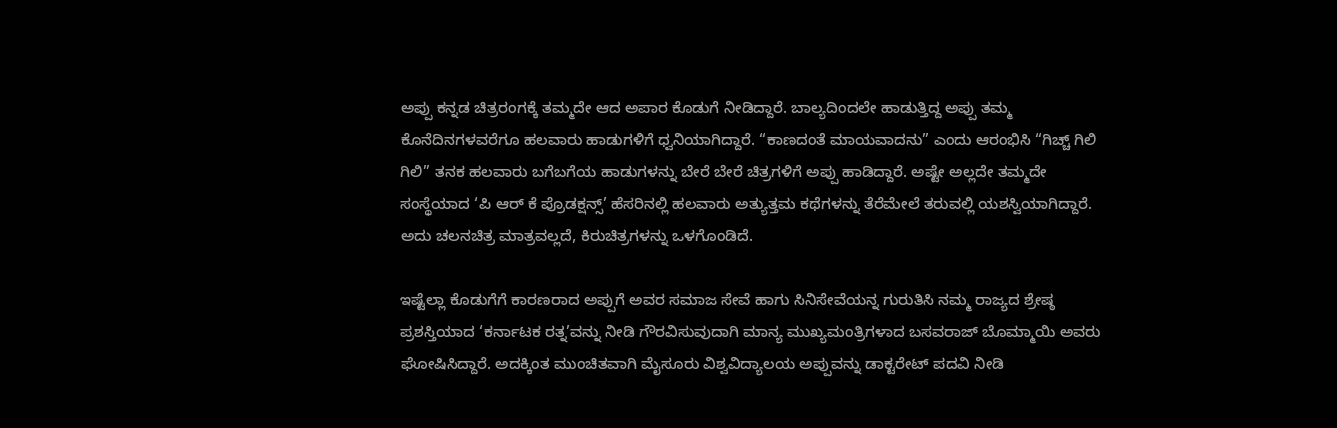ಅಪ್ಪು ಕನ್ನಡ ಚಿತ್ರರಂಗಕ್ಕೆ ತಮ್ಮದೇ ಆದ ಅಪಾರ ಕೊಡುಗೆ ನೀಡಿದ್ದಾರೆ. ಬಾಲ್ಯದಿಂದಲೇ ಹಾಡುತ್ತಿದ್ದ ಅಪ್ಪು ತಮ್ಮ ಕೊನೆದಿನಗಳವರೆಗೂ ಹಲವಾರು ಹಾಡುಗಳಿಗೆ ಧ್ವನಿಯಾಗಿದ್ದಾರೆ. “ಕಾಣದಂತೆ ಮಾಯವಾದನು” ಎಂದು ಆರಂಭಿಸಿ “ಗಿಚ್ಚ್ ಗಿಲಿ ಗಿಲಿ” ತನಕ ಹಲವಾರು ಬಗೆಬಗೆಯ ಹಾಡುಗಳನ್ನು ಬೇರೆ ಬೇರೆ ಚಿತ್ರಗಳಿಗೆ ಅಪ್ಪು ಹಾಡಿದ್ದಾರೆ. ಅಷ್ಟೇ ಅಲ್ಲದೇ ತಮ್ಮದೇ ಸಂಸ್ಥೆಯಾದ ‘ಪಿ ಆರ್ ಕೆ ಪ್ರೊಡಕ್ಷನ್ಸ್’ ಹೆಸರಿನಲ್ಲಿ ಹಲವಾರು ಅತ್ಯುತ್ತಮ ಕಥೆಗಳನ್ನು ತೆರೆಮೇಲೆ ತರುವಲ್ಲಿ ಯಶಸ್ವಿಯಾಗಿದ್ದಾರೆ. ಅದು ಚಲನಚಿತ್ರ ಮಾತ್ರವಲ್ಲದೆ, ಕಿರುಚಿತ್ರಗಳನ್ನು ಒಳಗೊಂಡಿದೆ.

ಇಷ್ಟೆಲ್ಲಾ ಕೊಡುಗೆಗೆ ಕಾರಣರಾದ ಅಪ್ಪುಗೆ ಅವರ ಸಮಾಜ ಸೇವೆ ಹಾಗು ಸಿನಿಸೇವೆಯನ್ನ ಗುರುತಿಸಿ ನಮ್ಮ ರಾಜ್ಯದ ಶ್ರೇಷ್ಠ ಪ್ರಶಸ್ತಿಯಾದ ‘ಕರ್ನಾಟಕ ರತ್ನ’ವನ್ನು ನೀಡಿ ಗೌರವಿಸುವುದಾಗಿ ಮಾನ್ಯ ಮುಖ್ಯಮಂತ್ರಿಗಳಾದ ಬಸವರಾಜ್ ಬೊಮ್ಮಾಯಿ ಅವರು ಘೋಷಿಸಿದ್ದಾರೆ. ಅದಕ್ಕಿಂತ ಮುಂಚಿತವಾಗಿ ಮೈಸೂರು ವಿಶ್ವವಿದ್ಯಾಲಯ ಅಪ್ಪುವನ್ನು ಡಾಕ್ಟರೇಟ್ ಪದವಿ ನೀಡಿ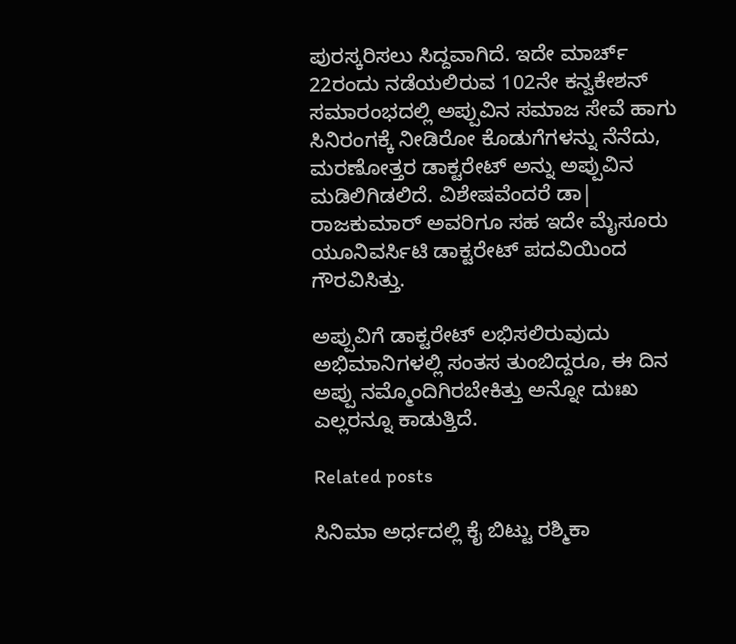ಪುರಸ್ಕರಿಸಲು ಸಿದ್ದವಾಗಿದೆ. ಇದೇ ಮಾರ್ಚ್ 22ರಂದು ನಡೆಯಲಿರುವ 102ನೇ ಕನ್ವಕೇಶನ್ ಸಮಾರಂಭದಲ್ಲಿ ಅಪ್ಪುವಿನ ಸಮಾಜ ಸೇವೆ ಹಾಗು ಸಿನಿರಂಗಕ್ಕೆ ನೀಡಿರೋ ಕೊಡುಗೆಗಳನ್ನು ನೆನೆದು, ಮರಣೋತ್ತರ ಡಾಕ್ಟರೇಟ್ ಅನ್ನು ಅಪ್ಪುವಿನ ಮಡಿಲಿಗಿಡಲಿದೆ. ವಿಶೇಷವೆಂದರೆ ಡಾ| ರಾಜಕುಮಾರ್ ಅವರಿಗೂ ಸಹ ಇದೇ ಮೈಸೂರು ಯೂನಿವರ್ಸಿಟಿ ಡಾಕ್ಟರೇಟ್ ಪದವಿಯಿಂದ ಗೌರವಿಸಿತ್ತು.

ಅಪ್ಪುವಿಗೆ ಡಾಕ್ಟರೇಟ್ ಲಭಿಸಲಿರುವುದು ಅಭಿಮಾನಿಗಳಲ್ಲಿ ಸಂತಸ ತುಂಬಿದ್ದರೂ, ಈ ದಿನ ಅಪ್ಪು ನಮ್ಮೊಂದಿಗಿರಬೇಕಿತ್ತು ಅನ್ನೋ ದುಃಖ ಎಲ್ಲರನ್ನೂ ಕಾಡುತ್ತಿದೆ.

Related posts

ಸಿನಿಮಾ ಅರ್ಧದಲ್ಲಿ ಕೈ ಬಿಟ್ಟು ರಶ್ಮಿಕಾ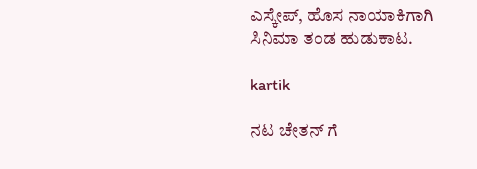ಎಸ್ಕೇಪ್, ಹೊಸ ನಾಯಾಕಿಗಾಗಿ ಸಿನಿಮಾ ತಂಡ ಹುಡುಕಾಟ.

kartik

ನಟ ಚೇತನ್ ಗೆ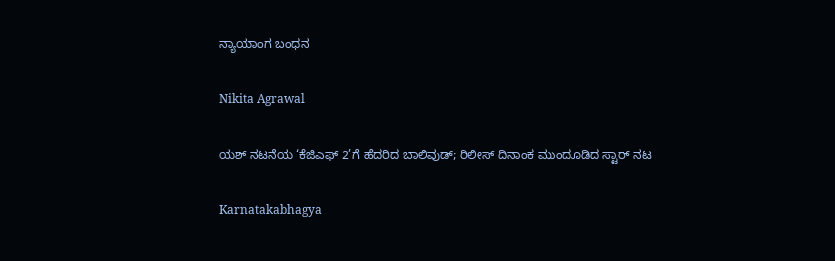ನ್ಯಾಯಾಂಗ ಬಂಧನ

Nikita Agrawal

ಯಶ್ ನಟನೆಯ ‘ಕೆಜಿಎಫ್ 2’ಗೆ ಹೆದರಿದ ಬಾಲಿವುಡ್; ರಿಲೀಸ್ ದಿನಾಂಕ ಮುಂದೂಡಿದ ಸ್ಟಾರ್ ನಟ

Karnatakabhagya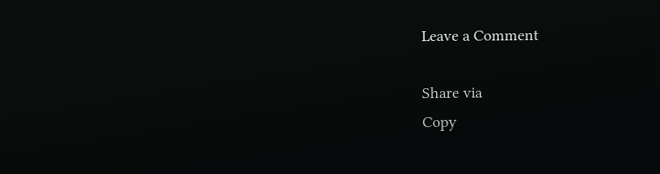Leave a Comment

Share via
Copy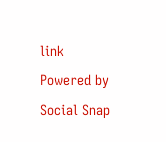link
Powered by Social Snap